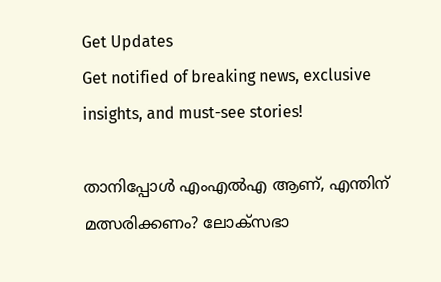Get Updates
Get notified of breaking news, exclusive insights, and must-see stories!

താനിപ്പോള്‍ എംഎല്‍എ ആണ്, എന്തിന് മത്സരിക്കണം? ലോക്സഭാ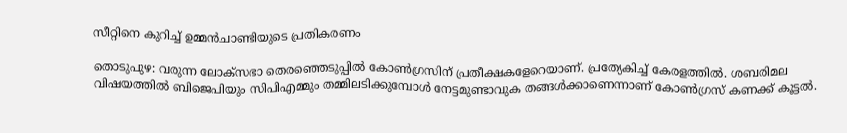സീറ്റിനെ കുറിച്ച് ഉമ്മൻചാണ്ടിയുടെ പ്രതികരണം

തൊടുപുഴ: വരുന്ന ലോക്‌സഭാ തെരഞ്ഞെടുപ്പില്‍ കോണ്‍ഗ്രസിന് പ്രതീക്ഷകളേറെയാണ്. പ്രത്യേകിച്ച് കേരളത്തില്‍. ശബരിമല വിഷയത്തില്‍ ബിജെപിയും സിപിഎമ്മും തമ്മിലടിക്കുമ്പോള്‍ നേട്ടമുണ്ടാവുക തങ്ങള്‍ക്കാണെന്നാണ് കോണ്‍ഗ്രസ് കണക്ക് കൂട്ടല്‍.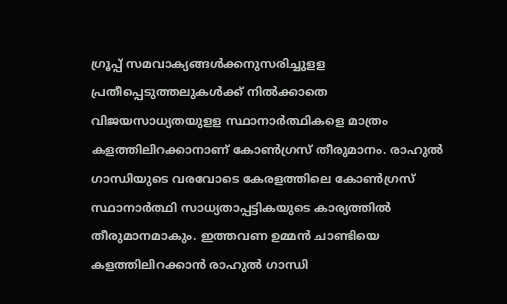ഗ്രൂപ്പ് സമവാക്യങ്ങള്‍ക്കനുസരിച്ചുളള പ്രതീപ്പെടുത്തലുകള്‍ക്ക് നില്‍ക്കാതെ വിജയസാധ്യതയുളള സ്ഥാനാര്‍ത്ഥികളെ മാത്രം കളത്തിലിറക്കാനാണ് കോണ്‍ഗ്രസ് തീരുമാനം. രാഹുല്‍ ഗാന്ധിയുടെ വരവോടെ കേരളത്തിലെ കോണ്‍ഗ്രസ് സ്ഥാനാര്‍ത്ഥി സാധ്യതാപ്പട്ടികയുടെ കാര്യത്തില്‍ തീരുമാനമാകും. ഇത്തവണ ഉമ്മന്‍ ചാണ്ടിയെ കളത്തിലിറക്കാന്‍ രാഹുല്‍ ഗാന്ധി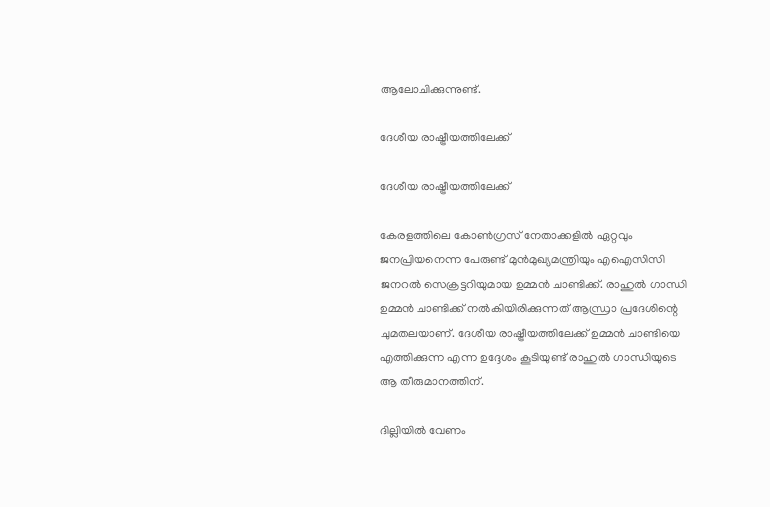ആലോചിക്കുന്നുണ്ട്.

ദേശീയ രാഷ്ട്രീയത്തിലേക്ക്

ദേശീയ രാഷ്ട്രീയത്തിലേക്ക്

കേരളത്തിലെ കോണ്‍ഗ്രസ് നേതാക്കളില്‍ ഏറ്റവും ജനപ്രിയനെന്ന പേരുണ്ട് മുന്‍മുഖ്യമന്ത്രിയും എഐസിസി ജനറല്‍ സെക്രട്ടറിയുമായ ഉമ്മന്‍ ചാണ്ടിക്ക്. രാഹുല്‍ ഗാന്ധി ഉമ്മന്‍ ചാണ്ടിക്ക് നല്‍കിയിരിക്കുന്നത് ആന്ധ്രാ പ്രദേശിന്റെ ചുമതലയാണ്. ദേശീയ രാഷ്ട്രീയത്തിലേക്ക് ഉമ്മന്‍ ചാണ്ടിയെ എത്തിക്കുന്ന എന്ന ഉദ്ദേശം കൂടിയുണ്ട് രാഹുല്‍ ഗാന്ധിയുടെ ആ തീരുമാനത്തിന്.

ദില്ലിയിൽ വേണം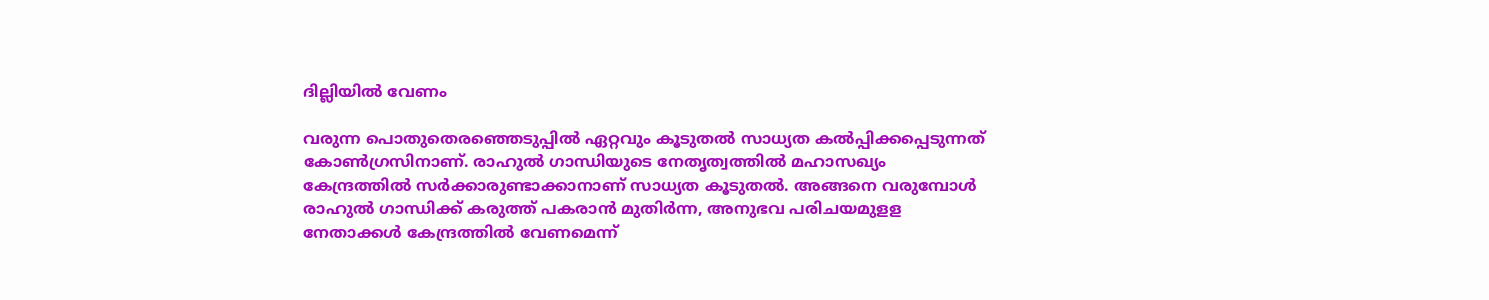ദില്ലിയിൽ വേണം

വരുന്ന പൊതുതെരഞ്ഞെടുപ്പില്‍ ഏറ്റവും കൂടുതല്‍ സാധ്യത കല്‍പ്പിക്കപ്പെടുന്നത് കോണ്‍ഗ്രസിനാണ്. രാഹുല്‍ ഗാന്ധിയുടെ നേതൃത്വത്തില്‍ മഹാസഖ്യം കേന്ദ്രത്തില്‍ സര്‍ക്കാരുണ്ടാക്കാനാണ് സാധ്യത കൂടുതല്‍. അങ്ങനെ വരുമ്പോള്‍ രാഹുല്‍ ഗാന്ധിക്ക് കരുത്ത് പകരാന്‍ മുതിര്‍ന്ന, അനുഭവ പരിചയമുളള നേതാക്കള്‍ കേന്ദ്രത്തില്‍ വേണമെന്ന്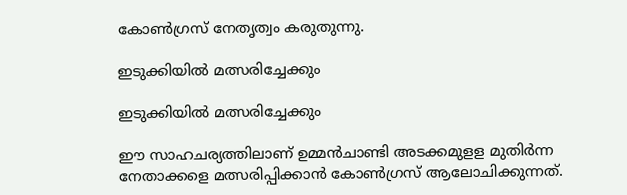കോണ്‍ഗ്രസ് നേതൃത്വം കരുതുന്നു.

ഇടുക്കിയിൽ മത്സരിച്ചേക്കും

ഇടുക്കിയിൽ മത്സരിച്ചേക്കും

ഈ സാഹചര്യത്തിലാണ് ഉമ്മന്‍ചാണ്ടി അടക്കമുളള മുതിര്‍ന്ന നേതാക്കളെ മത്സരിപ്പിക്കാന്‍ കോണ്‍ഗ്രസ് ആലോചിക്കുന്നത്.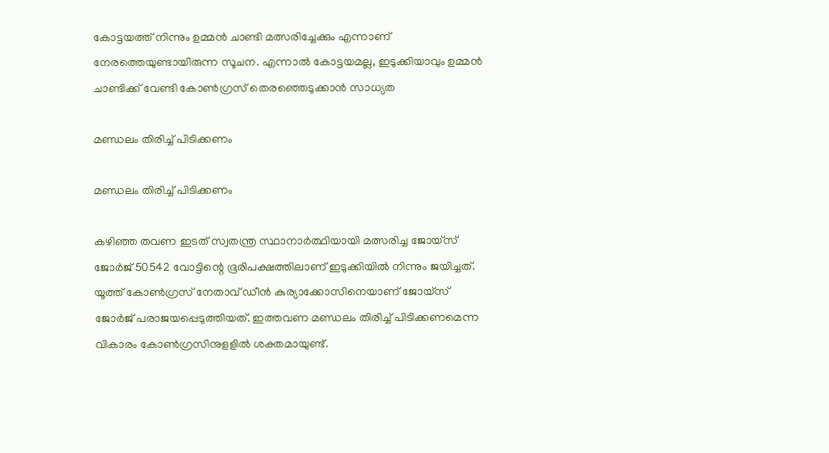കോട്ടയത്ത് നിന്നും ഉമ്മന്‍ ചാണ്ടി മത്സരിച്ചേക്കും എന്നാണ് നേരത്തെയുണ്ടായിരുന്ന സൂചന. എന്നാല്‍ കോട്ടയമല്ല, ഇടുക്കിയാവും ഉമ്മന്‍ ചാണ്ടിക്ക് വേണ്ടി കോണ്‍ഗ്രസ് തെരഞ്ഞെടുക്കാന്‍ സാധ്യത

മണ്ഡലം തിരിച്ച് പിടിക്കണം

മണ്ഡലം തിരിച്ച് പിടിക്കണം

കഴിഞ്ഞ തവണ ഇടത് സ്വതന്ത്ര സ്ഥാനാര്‍ത്ഥിയായി മത്സരിച്ച ജോയ്‌സ് ജോര്‍ജ് 50542 വോട്ടിന്റെ ഭൂരിപക്ഷത്തിലാണ് ഇടുക്കിയില്‍ നിന്നും ജയിച്ചത്. യൂത്ത് കോണ്‍ഗ്രസ് നേതാവ് ഡീന്‍ കുര്യാക്കോസിനെയാണ് ജോയ്‌സ് ജോര്‍ജ് പരാജയപ്പെടുത്തിയത്. ഇത്തവണ മണ്ഡലം തിരിച്ച് പിടിക്കണമെന്ന വികാരം കോണ്‍ഗ്രസിനുളളില്‍ ശക്തമായുണ്ട്.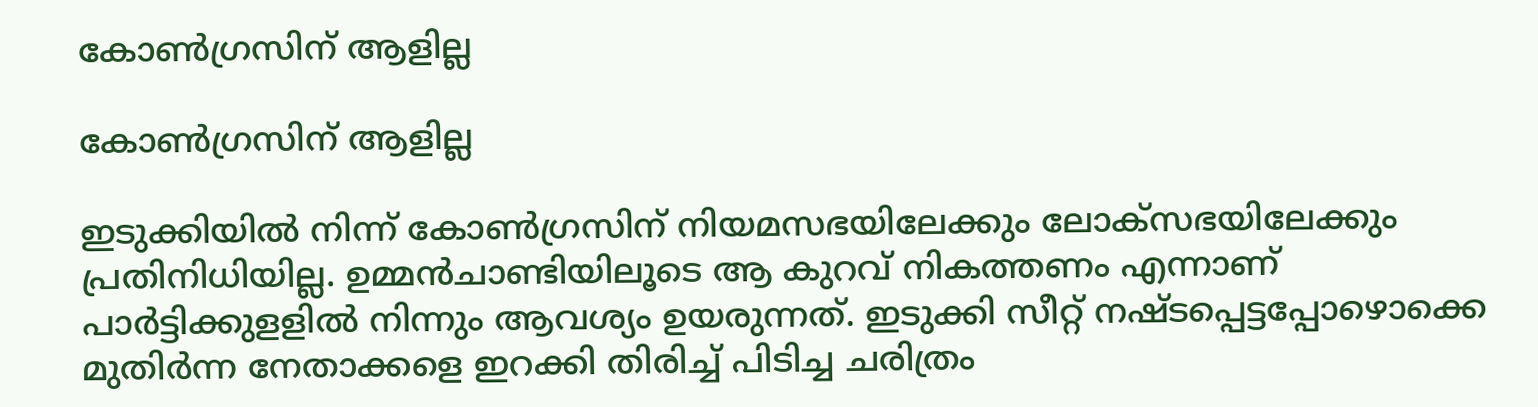കോൺഗ്രസിന് ആളില്ല

കോൺഗ്രസിന് ആളില്ല

ഇടുക്കിയില്‍ നിന്ന് കോണ്‍ഗ്രസിന് നിയമസഭയിലേക്കും ലോക്‌സഭയിലേക്കും പ്രതിനിധിയില്ല. ഉമ്മന്‍ചാണ്ടിയിലൂടെ ആ കുറവ് നികത്തണം എന്നാണ് പാര്‍ട്ടിക്കുളളില്‍ നിന്നും ആവശ്യം ഉയരുന്നത്. ഇടുക്കി സീറ്റ് നഷ്ടപ്പെട്ടപ്പോഴൊക്കെ മുതിര്‍ന്ന നേതാക്കളെ ഇറക്കി തിരിച്ച് പിടിച്ച ചരിത്രം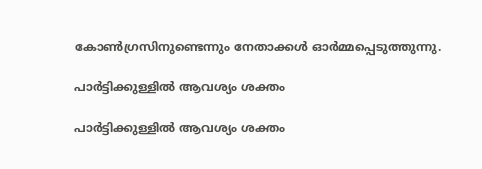കോണ്‍ഗ്രസിനുണ്ടെന്നും നേതാക്കള്‍ ഓര്‍മ്മപ്പെടുത്തുന്നു.

പാർട്ടിക്കുള്ളിൽ ആവശ്യം ശക്തം

പാർട്ടിക്കുള്ളിൽ ആവശ്യം ശക്തം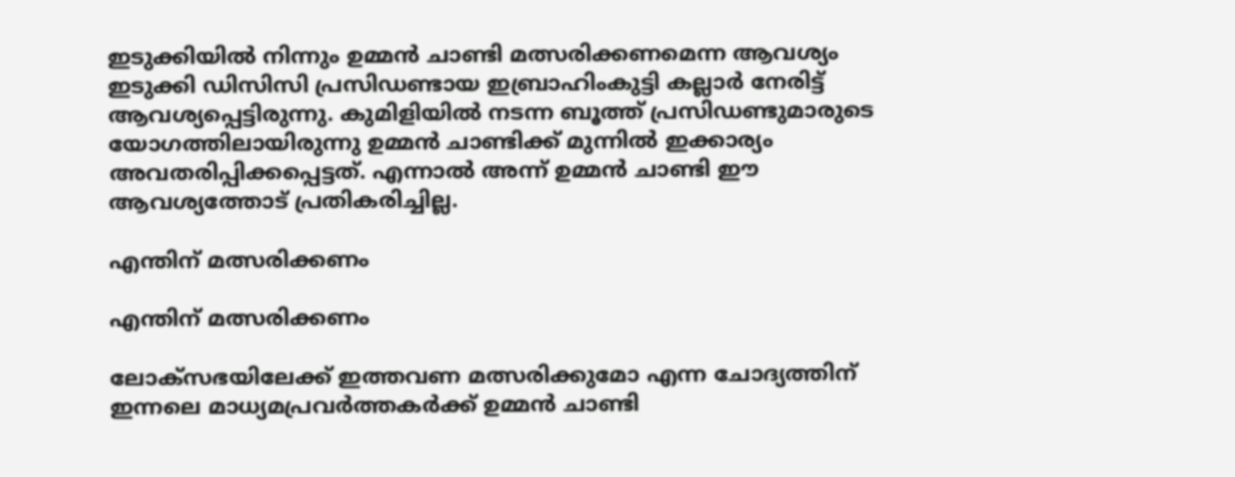ഇടുക്കിയില്‍ നിന്നും ഉമ്മന്‍ ചാണ്ടി മത്സരിക്കണമെന്ന ആവശ്യം ഇടുക്കി ഡിസിസി പ്രസിഡണ്ടായ ഇബ്രാഹിംകുട്ടി കല്ലാര്‍ നേരിട്ട് ആവശ്യപ്പെട്ടിരുന്നു. കുമിളിയില്‍ നടന്ന ബൂത്ത് പ്രസിഡണ്ടുമാരുടെ യോഗത്തിലായിരുന്നു ഉമ്മന്‍ ചാണ്ടിക്ക് മുന്നില്‍ ഇക്കാര്യം അവതരിപ്പിക്കപ്പെട്ടത്. എന്നാല്‍ അന്ന് ഉമ്മന്‍ ചാണ്ടി ഈ ആവശ്യത്തോട് പ്രതികരിച്ചില്ല.

എന്തിന് മത്സരിക്കണം

എന്തിന് മത്സരിക്കണം

ലോക്‌സഭയിലേക്ക് ഇത്തവണ മത്സരിക്കുമോ എന്ന ചോദ്യത്തിന് ഇന്നലെ മാധ്യമപ്രവര്‍ത്തകര്‍ക്ക് ഉമ്മന്‍ ചാണ്ടി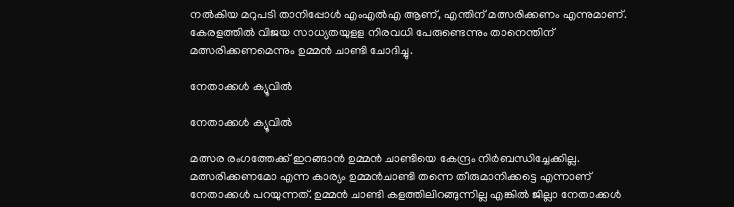നല്‍കിയ മറുപടി താനിപ്പോള്‍ എംഎല്‍എ ആണ്, എന്തിന് മത്സരിക്കണം എന്നുമാണ്. കേരളത്തില്‍ വിജയ സാധ്യതയുളള നിരവധി പേരുണ്ടെന്നും താനെന്തിന് മത്സരിക്കണമെന്നും ഉമ്മന്‍ ചാണ്ടി ചോദിച്ചു.

നേതാക്കൾ ക്യൂവിൽ

നേതാക്കൾ ക്യൂവിൽ

മത്സര രംഗത്തേക്ക് ഇറങ്ങാന്‍ ഉമ്മന്‍ ചാണ്ടിയെ കേന്ദ്രം നിര്‍ബന്ധിച്ചേക്കില്ല. മത്സരിക്കണമോ എന്ന കാര്യം ഉമ്മന്‍ചാണ്ടി തന്നെ തീരുമാനിക്കട്ടെ എന്നാണ് നേതാക്കള്‍ പറയുന്നത്. ഉമ്മന്‍ ചാണ്ടി കളത്തിലിറങ്ങുന്നില്ല എങ്കില്‍ ജില്ലാ നേതാക്കള്‍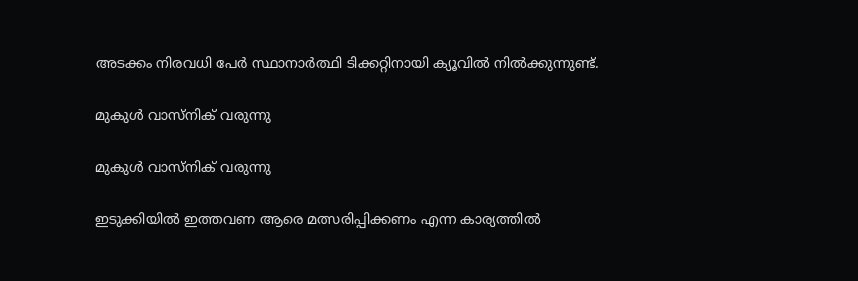അടക്കം നിരവധി പേര്‍ സ്ഥാനാര്‍ത്ഥി ടിക്കറ്റിനായി ക്യൂവില്‍ നില്‍ക്കുന്നുണ്ട്.

മുകുൾ വാസ്നിക് വരുന്നു

മുകുൾ വാസ്നിക് വരുന്നു

ഇടുക്കിയില്‍ ഇത്തവണ ആരെ മത്സരിപ്പിക്കണം എന്ന കാര്യത്തില്‍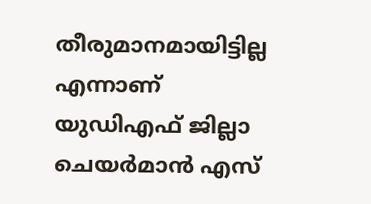തീരുമാനമായിട്ടില്ല എന്നാണ് യുഡിഎഫ് ജില്ലാ ചെയര്‍മാന്‍ എസ്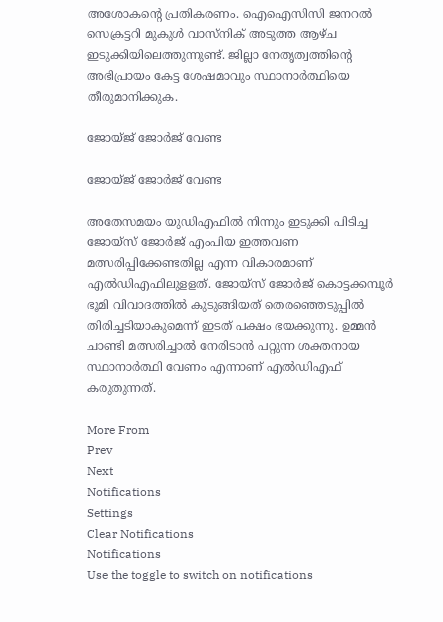അശോകന്റെ പ്രതികരണം. ഐഐസിസി ജനറല്‍ സെക്രട്ടറി മുകുള്‍ വാസ്‌നിക് അടുത്ത ആഴ്ച ഇടുക്കിയിലെത്തുന്നുണ്ട്. ജില്ലാ നേതൃത്വത്തിന്റെ അഭിപ്രായം കേട്ട ശേഷമാവും സ്ഥാനാര്‍ത്ഥിയെ തീരുമാനിക്കുക.

ജോയ്ജ് ജോർജ് വേണ്ട

ജോയ്ജ് ജോർജ് വേണ്ട

അതേസമയം യുഡിഎഫില്‍ നിന്നും ഇടുക്കി പിടിച്ച ജോയ്‌സ് ജോര്‍ജ് എംപിയ ഇത്തവണ മത്സരിപ്പിക്കേണ്ടതില്ല എന്ന വികാരമാണ് എല്‍ഡിഎഫിലുളളത്. ജോയ്‌സ് ജോര്‍ജ് കൊട്ടക്കമ്പൂര്‍ ഭൂമി വിവാദത്തില്‍ കുടുങ്ങിയത് തെരഞ്ഞെടുപ്പില്‍ തിരിച്ചടിയാകുമെന്ന് ഇടത് പക്ഷം ഭയക്കുന്നു. ഉമ്മന്‍ ചാണ്ടി മത്സരിച്ചാല്‍ നേരിടാന്‍ പറ്റുന്ന ശക്തനായ സ്ഥാനാര്‍ത്ഥി വേണം എന്നാണ് എല്‍ഡിഎഫ് കരുതുന്നത്.

More From
Prev
Next
Notifications
Settings
Clear Notifications
Notifications
Use the toggle to switch on notifications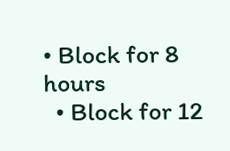• Block for 8 hours
  • Block for 12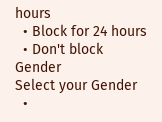hours
  • Block for 24 hours
  • Don't block
Gender
Select your Gender
  •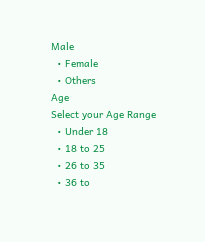Male
  • Female
  • Others
Age
Select your Age Range
  • Under 18
  • 18 to 25
  • 26 to 35
  • 36 to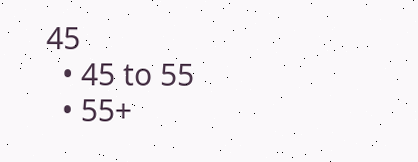45
  • 45 to 55
  • 55+